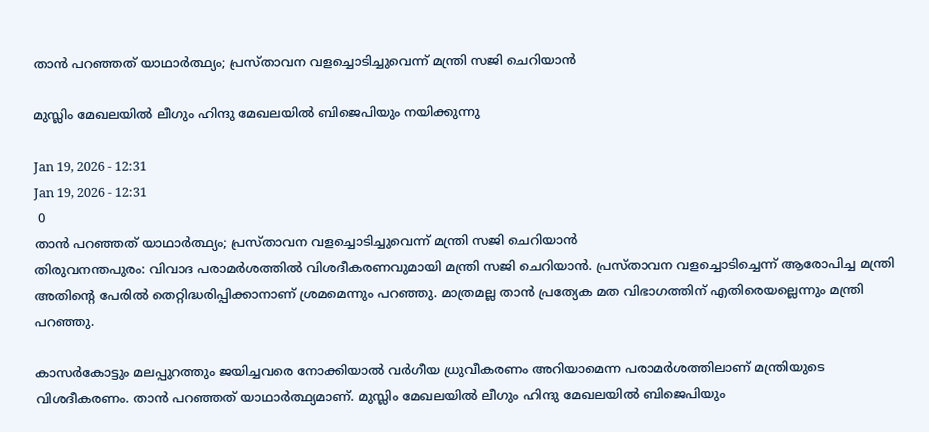താൻ പറഞ്ഞത് യാഥാർത്ഥ്യം; പ്രസ്താവന വളച്ചൊടിച്ചുവെന്ന് മന്ത്രി സജി ചെറിയാൻ

മുസ്ലിം മേഖലയിൽ ലീഗും ഹിന്ദു മേഖലയിൽ ബിജെപിയും നയിക്കുന്നു

Jan 19, 2026 - 12:31
Jan 19, 2026 - 12:31
 0
താൻ പറഞ്ഞത് യാഥാർത്ഥ്യം; പ്രസ്താവന വളച്ചൊടിച്ചുവെന്ന് മന്ത്രി സജി ചെറിയാൻ
തിരുവനന്തപുരം: വിവാദ പരാമർശത്തിൽ വിശദീകരണവുമായി മന്ത്രി സജി ചെറിയാൻ. പ്രസ്താവന വളച്ചൊടിച്ചെന്ന് ആരോപിച്ച മന്ത്രി അതിന്റെ പേരിൽ തെറ്റിദ്ധരിപ്പിക്കാനാണ് ശ്രമമെന്നും പറഞ്ഞു. മാത്രമല്ല താൻ പ്രത്യേക മത വിഭാഗത്തിന് എതിരെയല്ലെന്നും മന്ത്രി പറഞ്ഞു.

കാസർകോട്ടും മലപ്പുറത്തും ജയിച്ചവരെ നോക്കിയാൽ വർഗീയ ധ്രുവീകരണം അറിയാമെന്ന പരാമർശത്തിലാണ് മന്ത്രിയുടെ വിശദീകരണം. താൻ പറഞ്ഞത് യാഥാർത്ഥ്യമാണ്. മുസ്ലിം മേഖലയിൽ ലീഗും ഹിന്ദു മേഖലയിൽ ബിജെപിയും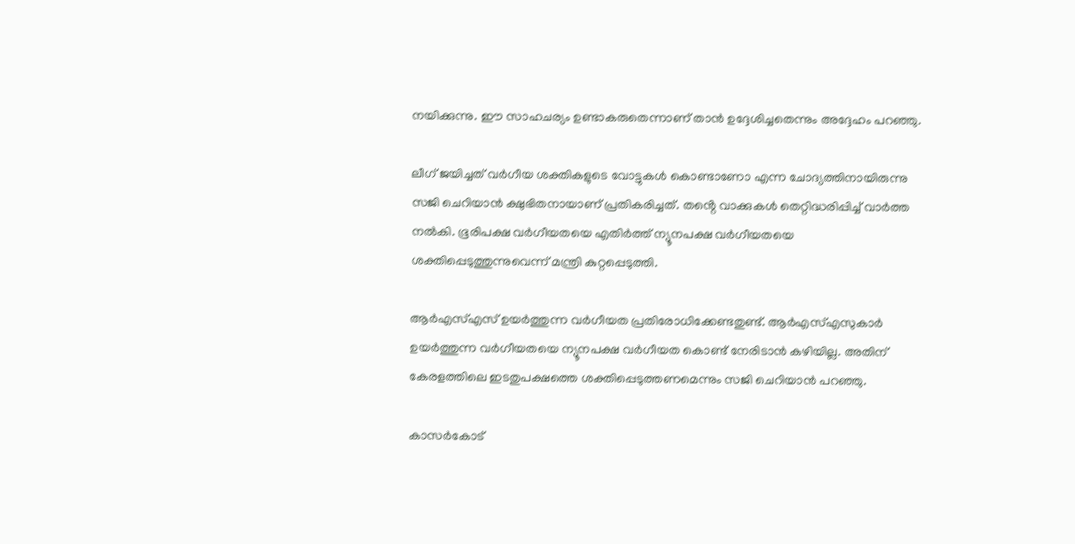നയിക്കുന്നു. ഈ സാഹചര്യം ഉണ്ടാകരുതെന്നാണ് താൻ ഉദ്ദേശിച്ചതെന്നും അദ്ദേഹം പറഞ്ഞു.

ലീഗ് ജയിച്ചത് വർഗീയ ശക്തികളുടെ വോട്ടുകൾ കൊണ്ടാണോ എന്ന ചോദ്യത്തിനായിരുന്നു സജി ചെറിയാൻ ക്ഷുഭിതനായാണ് പ്രതികരിച്ചത്. തൻ്റെ വാക്കുകൾ തെറ്റിദ്ധരിപ്പിച്ച് വാർത്ത നൽകി. ഭൂരിപക്ഷ വർഗീയതയെ എതിർത്ത് ന്യൂനപക്ഷ വർഗീയതയെ ശക്തിപ്പെടുത്തുന്നുവെന്ന് മന്ത്രി കുറ്റപ്പെടുത്തി.

ആർഎസ്എസ് ഉയർത്തുന്ന വർഗീയത പ്രതിരോധിക്കേണ്ടതുണ്ട്. ആർഎസ്എസുകാർ ഉയർത്തുന്ന വർഗീയതയെ ന്യൂനപക്ഷ വർഗീയത കൊണ്ട് നേരിടാൻ കഴിയില്ല. അതിന് കേരളത്തിലെ ഇടതുപക്ഷത്തെ ശക്തിപ്പെടുത്തണമെന്നും സജി ചെറിയാൻ പറഞ്ഞു.

കാസർകോട്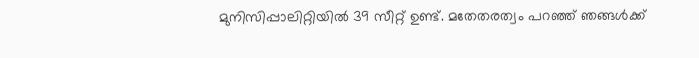മുനിസിപ്പാലിറ്റിയിൽ 39 സീറ്റ് ഉണ്ട്. മതേതരത്വം പറഞ്ഞ് ഞങ്ങൾക്ക്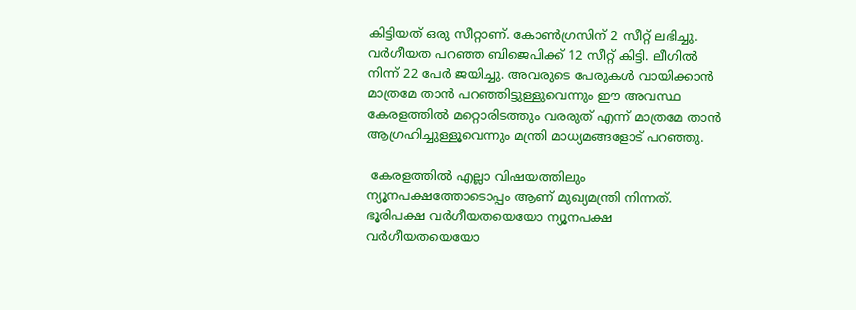കിട്ടിയത് ഒരു സീറ്റാണ്. കോൺഗ്രസിന് 2 സീറ്റ്‌ ലഭിച്ചു. വർഗീയത പറഞ്ഞ ബിജെപിക്ക് 12 സീറ്റ് കിട്ടി. ലീഗിൽ നിന്ന് 22 പേർ ജയിച്ചു. അവരുടെ പേരുകൾ വായിക്കാൻ മാത്രമേ താൻ പറഞ്ഞിട്ടുള്ളുവെന്നും ഈ അവസ്ഥ കേരളത്തിൽ മറ്റൊരിടത്തും വരരുത് എന്ന് മാത്രമേ താൻ ആഗ്രഹിച്ചുള്ളൂവെന്നും മന്ത്രി മാധ്യമങ്ങളോട് പറഞ്ഞു.

 കേരളത്തിൽ എല്ലാ വിഷയത്തിലും ന്യൂനപക്ഷത്തോടൊപ്പം ആണ് മുഖ്യമന്ത്രി നിന്നത്. ഭൂരിപക്ഷ വർഗീയതയെയോ ന്യൂനപക്ഷ വർഗീയതയെയോ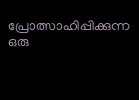പ്രോത്സാഹിപ്പിക്കുന്ന ഒരു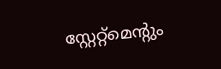സ്റ്റേറ്റ്‌മെന്റും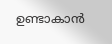ഉണ്ടാകാൻ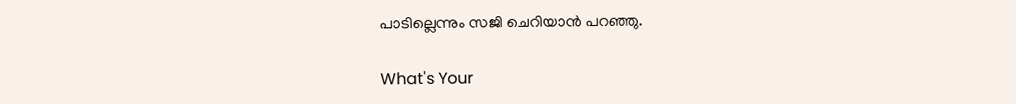പാടില്ലെന്നും സജി ചെറിയാൻ പറഞ്ഞു.

What's Your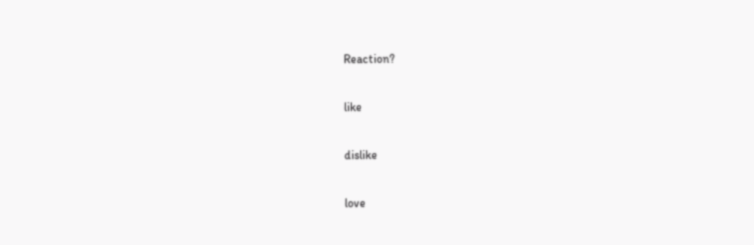Reaction?

like

dislike

love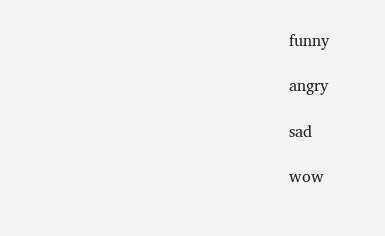funny

angry

sad

wow